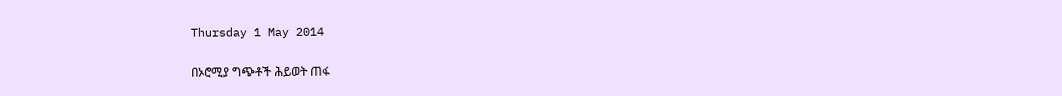Thursday 1 May 2014

በኦሮሚያ ግጭቶች ሕይወት ጠፋ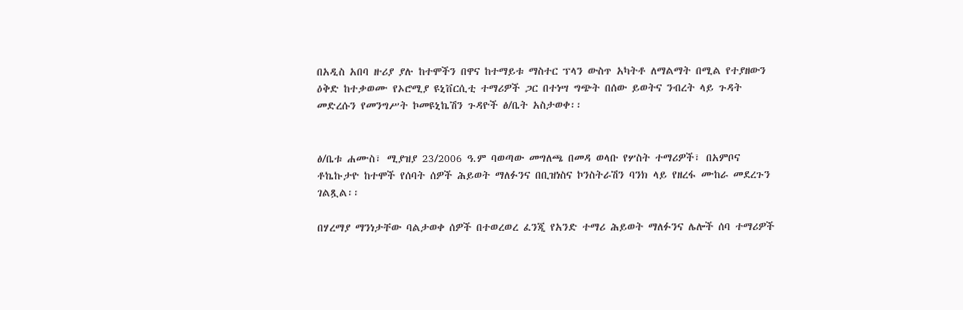በአዲስ አበባ ዙሪያ ያሉ ከተሞችን በዋና ከተማይቱ ማስተር ፕላን ውስጥ አካትቶ ለማልማት በሚል የተያዘውን ዕቅድ ከተቃወሙ የኦሮሚያ ዩኒቨርሲቲ ተማሪዎች ጋር በተነሣ ግጭት በሰው ይወትና ንብረት ላይ ጉዳት መድረሱን የመንግሥት ኮመዩኒኬሽን ጉዳዮች ፅ/ቤት አስታወቀ፡፡


ፅ/ቤቱ ሐሙስ፣ ሚያዝያ 23/2006 ዓ.ም ባወጣው መግለጫ በመዳ ወላቡ የሦስት ተማሪዎች፣ በአምቦና ቶኬኩታዮ ከተሞች የሰባት ሰዎች ሕይወት ማለፉንና በቢዝነስና ኮንስትራሽን ባንክ ላይ የዘረፋ ሙከራ መደረጉን ገልጿል፡፡

በሃረማያ ማንነታቸው ባልታወቀ ሰዎች በተወረወረ ፈንጂ የአንድ ተማሪ ሕይወት ማለፉንና ሌሎች ሰባ ተማሪዎች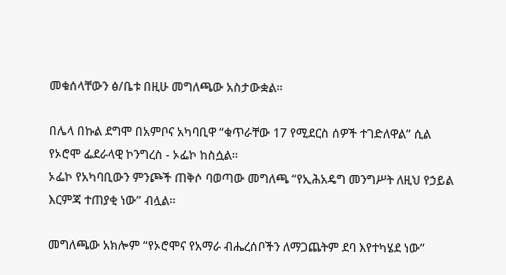መቁሰላቸውን ፅ/ቤቱ በዚሁ መግለጫው አስታውቋል፡፡

በሌላ በኩል ደግሞ በአምቦና አካባቢዋ “ቁጥራቸው 17 የሚደርስ ሰዎች ተገድለዋል” ሲል የኦሮሞ ፌደራላዊ ኮንግረስ - ኦፌኮ ከስሷል፡፡
ኦፌኮ የአካባቢውን ምንጮች ጠቅሶ ባወጣው መግለጫ “የኢሕአዴግ መንግሥት ለዚህ የኃይል እርምጃ ተጠያቂ ነው” ብሏል፡፡

መግለጫው አክሎም “የኦሮሞና የአማራ ብሔረሰቦችን ለማጋጨትም ደባ እየተካሄደ ነው”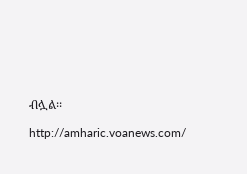ብሏል፡፡

http://amharic.voanews.com/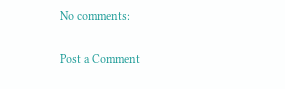No comments:

Post a Comment